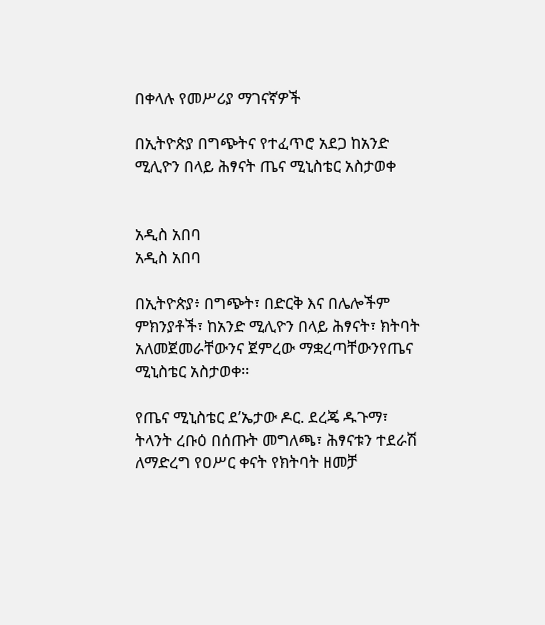በቀላሉ የመሥሪያ ማገናኛዎች

በኢትዮጵያ በግጭትና የተፈጥሮ አደጋ ከአንድ ሚሊዮን በላይ ሕፃናት ጤና ሚኒስቴር አስታወቀ


አዲስ አበባ
አዲስ አበባ

በኢትዮጵያ፥ በግጭት፣ በድርቅ እና በሌሎችም ምክንያቶች፣ ከአንድ ሚሊዮን በላይ ሕፃናት፣ ክትባት አለመጀመራቸውንና ጀምረው ማቋረጣቸውንየጤና ሚኒስቴር አስታወቀ፡፡

የጤና ሚኒስቴር ደ’ኤታው ዶር. ደረጄ ዱጉማ፣ ትላንት ረቡዕ በሰጡት መግለጫ፣ ሕፃናቱን ተደራሽ ለማድረግ የዐሥር ቀናት የክትባት ዘመቻ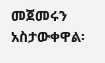መጀመሩን አስታውቀዋል፡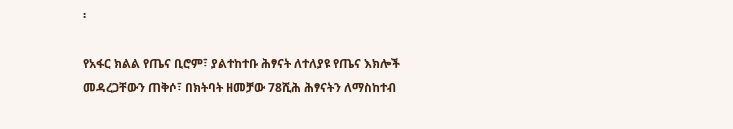፡

የአፋር ክልል የጤና ቢሮም፣ ያልተከተቡ ሕፃናት ለተለያዩ የጤና እክሎች መዳረጋቸውን ጠቅሶ፣ በክትባት ዘመቻው 78ሺሕ ሕፃናትን ለማስከተብ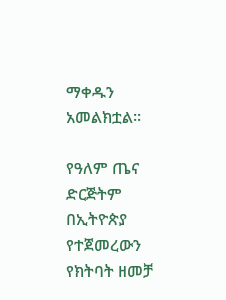ማቀዱን አመልክቷል፡፡

የዓለም ጤና ድርጅትም በኢትዮጵያ የተጀመረውን የክትባት ዘመቻ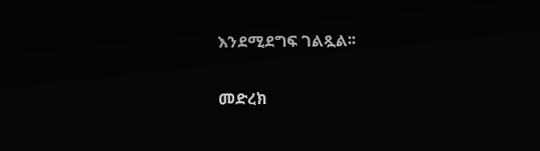እንደሚደግፍ ገልጿል፡፡

መድረክ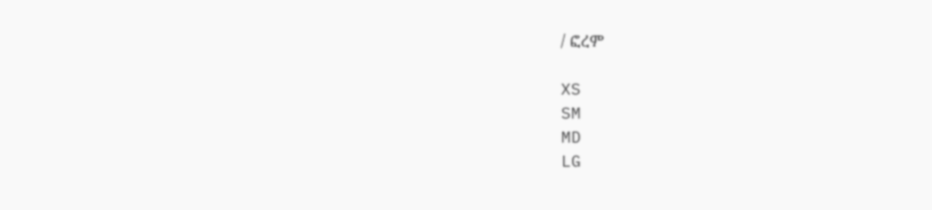/ ፎረም

XS
SM
MD
LG